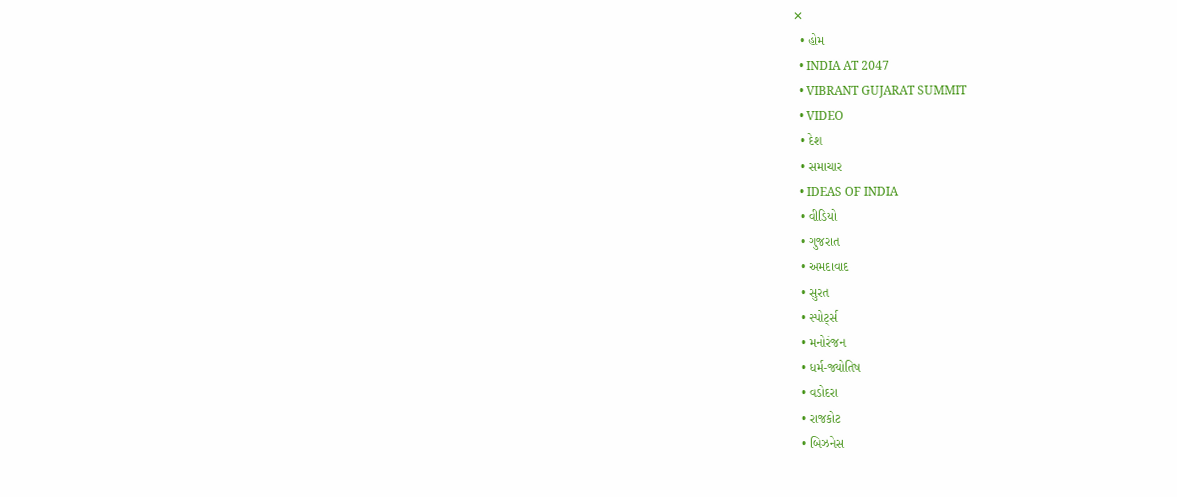✕
  • હોમ
  • INDIA AT 2047
  • VIBRANT GUJARAT SUMMIT
  • VIDEO
  • દેશ
  • સમાચાર
  • IDEAS OF INDIA
  • વીડિયો
  • ગુજરાત
  • અમદાવાદ
  • સુરત
  • સ્પોર્ટ્સ
  • મનોરંજન
  • ધર્મ-જ્યોતિષ
  • વડોદરા
  • રાજકોટ
  • બિઝનેસ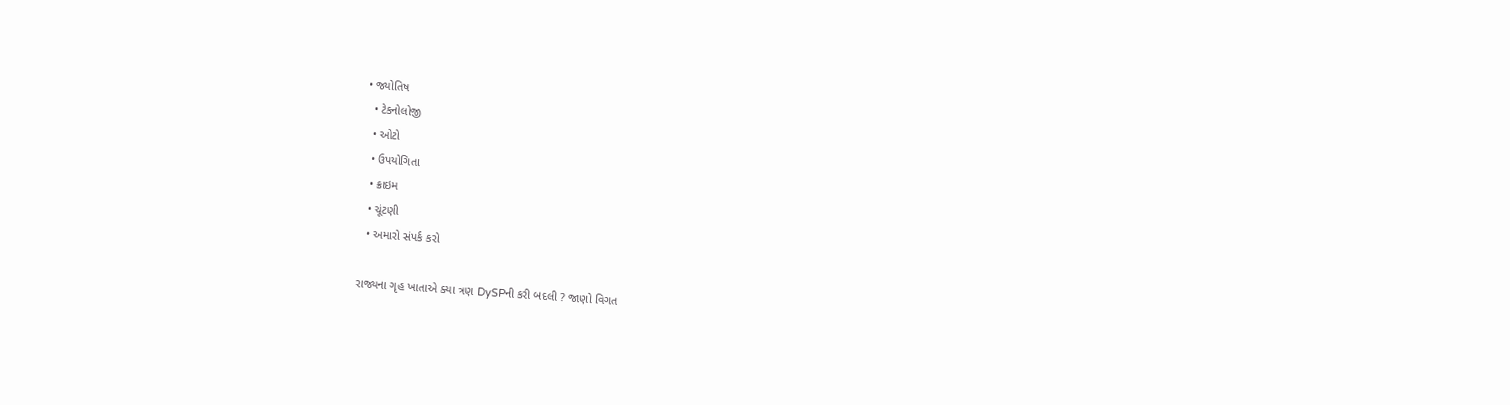• જ્યોતિષ
  • ટેકનોલોજી
  • ઓટો
  • ઉપયોગિતા
  • ક્રાઇમ
  • ચૂંટણી
  • અમારો સંપર્ક કરો

રાજ્યના ગૃહ ખાતાએ ક્યા ત્રણ DySPની કરી બદલી ? જાણો વિગત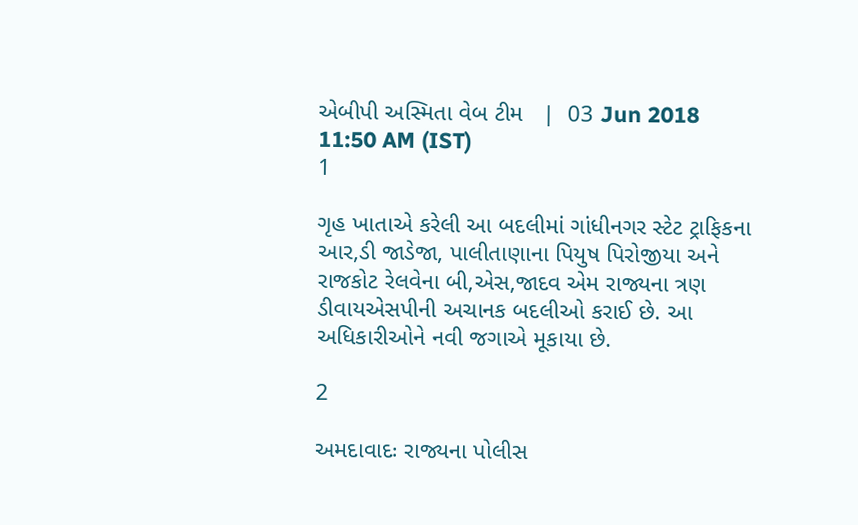એબીપી અસ્મિતા વેબ ટીમ   |  03 Jun 2018 11:50 AM (IST)
1

ગૃહ ખાતાએ કરેલી આ બદલીમાં ગાંધીનગર સ્ટેટ ટ્રાફિકના આર,ડી જાડેજા, પાલીતાણાના પિયુષ પિરોજીયા અને રાજકોટ રેલવેના બી,એસ,જાદવ એમ રાજ્યના ત્રણ ડીવાયએસપીની અચાનક બદલીઓ કરાઈ છે. આ અધિકારીઓને નવી જગાએ મૂકાયા છે.

2

અમદાવાદઃ રાજ્યના પોલીસ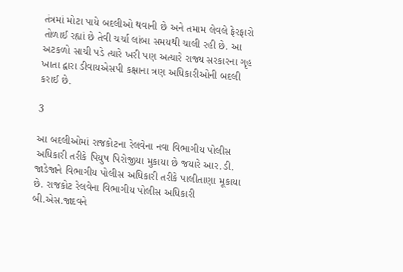તંત્રમાં મોટા પાયે બદલીઓ થવાની છે અને તમામ લેવલે ફેરફારો તોળાઈ રહ્યાં છે તેવી ચર્ચા લાંબા સમયથી ચાલી રહી છે. આ અટકળો સાચી પડે ત્યારે ખરી પણ અત્યારે રાજ્ય સરકારના ગૃહ ખાતા દ્વારા ડીવાયએસપી કક્ષાના ત્રણ અધિકારીઓની બદલી કરાઈ છે.

3

આ બદલીઓમાં રાજકોટના રેલવેના નવા વિભાગીય પોલીસ અધિકારી તરીકે પિયુષ પિરોજીયા મુકાયા છે જયારે આર.ડી. જાડેજાને વિભાગીય પોલીસ અધિકારી તરીકે પાલીતાણા મૂકાયા છે. રાજકોટ રેલવેના વિભાગીય પોલીસ અધિકારી બી.એસ.જાદવને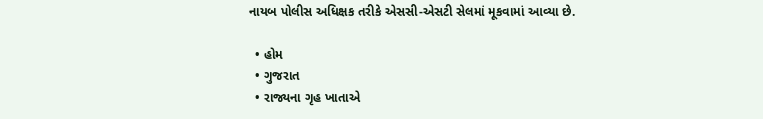નાયબ પોલીસ અધિક્ષક તરીકે એસસી-એસટી સેલમાં મૂકવામાં આવ્યા છે.

  • હોમ
  • ગુજરાત
  • રાજ્યના ગૃહ ખાતાએ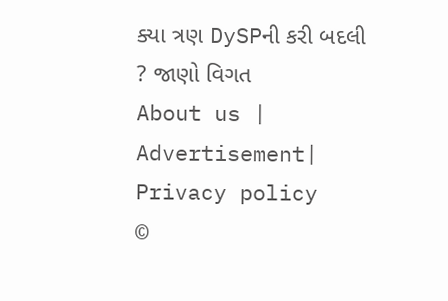ક્યા ત્રણ DySPની કરી બદલી ? જાણો વિગત
About us | Advertisement| Privacy policy
©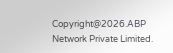Copyright@2026.ABP Network Private Limited.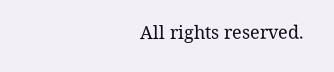All rights reserved.